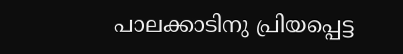പാലക്കാടിനു പ്രിയപ്പെട്ട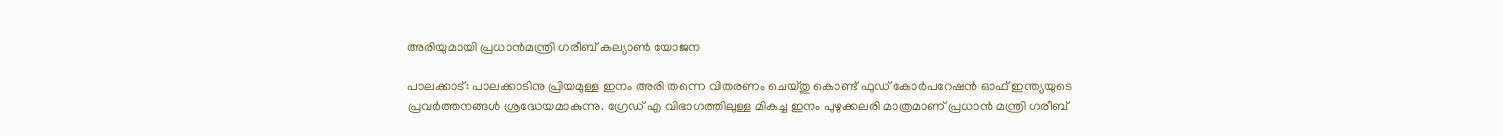അരിയുമായി പ്രധാന്‍മന്ത്രി ഗരീബ് കല്യാണ്‍ യോജന

പാലക്കാട്: പാലക്കാടിനു പ്രിയമുള്ള ഇനം അരി തന്നെ വിതരണം ചെയ്തു കൊണ്ട് ഫുഡ് കോര്‍പറേഷന്‍ ഓഫ് ഇന്ത്യയുടെ പ്രവര്‍ത്തനങ്ങള്‍ ശ്രദ്ധേയമാകുന്നു. ഗ്രേഡ് എ വിഭാഗത്തിലുള്ള മികച്ച ഇനം പുഴുക്കലരി മാത്രമാണ് പ്രധാന്‍ മന്ത്രി ഗരീബ്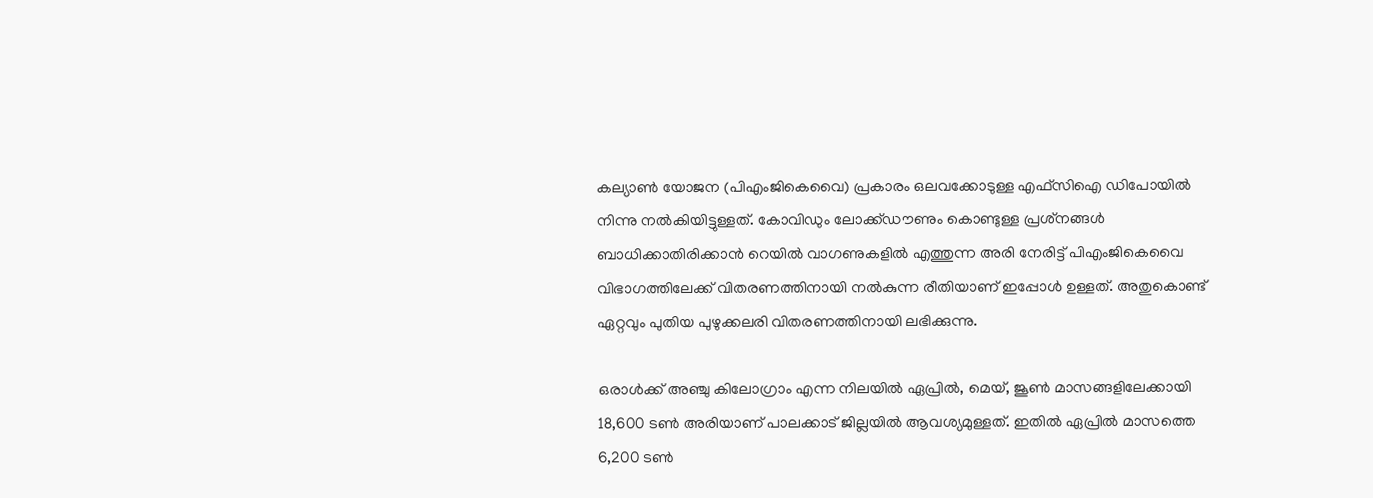കല്യാണ്‍ യോജന (പിഎംജികെവൈ) പ്രകാരം ഒലവക്കോടുള്ള എഫ്‌സിഐ ഡിപോയില്‍ നിന്നു നല്‍കിയിട്ടുള്ളത്. കോവിഡും ലോക്ക്ഡൗണും കൊണ്ടുള്ള പ്രശ്‌നങ്ങള്‍ ബാധിക്കാതിരിക്കാന്‍ റെയില്‍ വാഗണുകളില്‍ എത്തുന്ന അരി നേരിട്ട് പിഎംജികെവൈ വിഭാഗത്തിലേക്ക് വിതരണത്തിനായി നല്‍കുന്ന രീതിയാണ് ഇപ്പോള്‍ ഉള്ളത്. അതുകൊണ്ട് ഏറ്റവും പുതിയ പുഴുക്കലരി വിതരണത്തിനായി ലഭിക്കുന്നു.

ഒരാള്‍ക്ക് അഞ്ചു കിലോഗ്രാം എന്ന നിലയില്‍ ഏപ്രില്‍, മെയ്, ജൂണ്‍ മാസങ്ങളിലേക്കായി 18,600 ടണ്‍ അരിയാണ് പാലക്കാട് ജില്ലയില്‍ ആവശ്യമുള്ളത്. ഇതില്‍ ഏപ്രില്‍ മാസത്തെ 6,200 ടണ്‍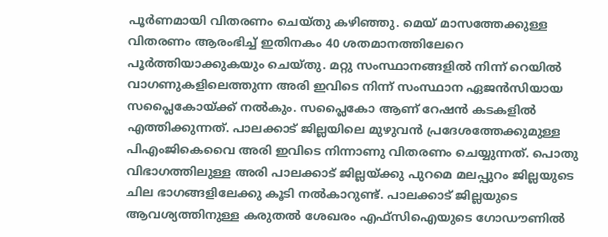പൂര്‍ണമായി വിതരണം ചെയ്തു കഴിഞ്ഞു. മെയ് മാസത്തേക്കുള്ള വിതരണം ആരംഭിച്ച് ഇതിനകം 40 ശതമാനത്തിലേറെ പൂര്‍ത്തിയാക്കുകയും ചെയ്തു. മറ്റു സംസ്ഥാനങ്ങളില്‍ നിന്ന് റെയില്‍ വാഗണുകളിലെത്തുന്ന അരി ഇവിടെ നിന്ന് സംസ്ഥാന ഏജന്‍സിയായ സപ്ലൈകോയ്ക്ക് നല്‍കും. സപ്ലൈകോ ആണ് റേഷന്‍ കടകളില്‍ എത്തിക്കുന്നത്. പാലക്കാട് ജില്ലയിലെ മുഴുവന്‍ പ്രദേശത്തേക്കുമുള്ള പിഎംജികെവൈ അരി ഇവിടെ നിന്നാണു വിതരണം ചെയ്യുന്നത്. പൊതു വിഭാഗത്തിലുള്ള അരി പാലക്കാട് ജില്ലയ്ക്കു പുറമെ മലപ്പുറം ജില്ലയുടെ ചില ഭാഗങ്ങളിലേക്കു കൂടി നല്‍കാറുണ്ട്. പാലക്കാട് ജില്ലയുടെ ആവശ്യത്തിനുള്ള കരുതല്‍ ശേഖരം എഫ്‌സിഐയുടെ ഗോഡൗണില്‍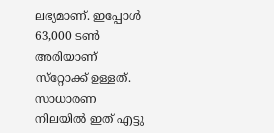ലഭ്യമാണ്. ഇപ്പോള്‍ 63,000 ടണ്‍ അരിയാണ് സ്‌റ്റോക്ക് ഉള്ളത്. സാധാരണ നിലയില്‍ ഇത് എട്ടു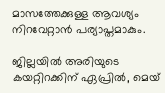മാസത്തേക്കുള്ള ആവശ്യം നിറവേറ്റാന്‍ പര്യാപ്തമാകും.

ജില്ലയില്‍ അരിയുടെ കയറ്റിറക്കിന് ഏപ്രില്‍, മെയ്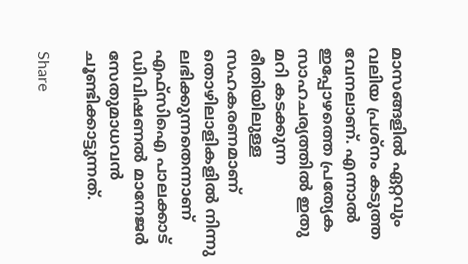മാസങ്ങളില്‍ ഏറ്റവും വലിയ പ്രശ്‌നം കടുത്ത വേനലാണ്. എന്നാല്‍ ഇപ്പോഴത്തെ പ്രത്യേക സാഹചര്യത്തില്‍ ഇതു മറി കടക്കുന്ന രീതിയിലുള്ള സഹകരണമാണ് തൊഴിലാളികളില്‍ നിന്നു ലഭിക്കുന്നതെന്നാണ് എഫ്‌സിഐ പാലക്കാട് ഡിവിഷണല്‍ മാനേജര്‍ സേതുമാധവന്‍ ചൂണ്ടിക്കാട്ടുന്നത്.

Share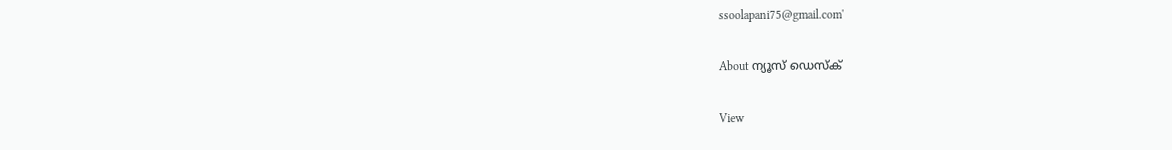ssoolapani75@gmail.com'

About ന്യൂസ് ഡെസ്ക്

View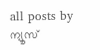all posts by ന്യൂസ്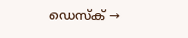ഡെസ്ക് →